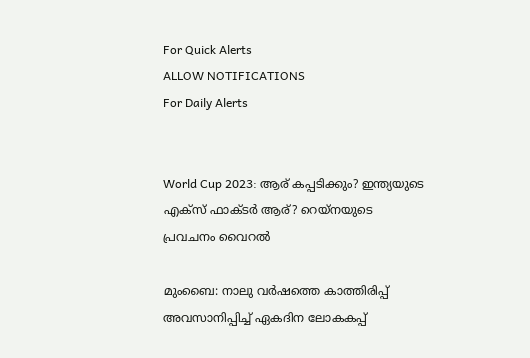For Quick Alerts
ALLOW NOTIFICATIONS
For Daily Alerts


World Cup 2023: ആര് കപ്പടിക്കും? ഇന്ത്യയുടെ എക്‌സ് ഫാക്ടര്‍ ആര്? റെയ്‌നയുടെ പ്രവചനം വൈറല്‍

മുംബൈ: നാലു വര്‍ഷത്തെ കാത്തിരിപ്പ് അവസാനിപ്പിച്ച് ഏകദിന ലോകകപ്പ്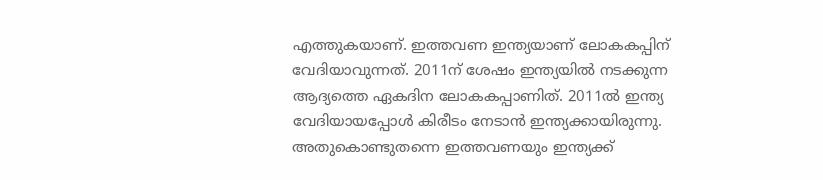എത്തുകയാണ്. ഇത്തവണ ഇന്ത്യയാണ് ലോകകപ്പിന് വേദിയാവുന്നത്. 2011ന് ശേഷം ഇന്ത്യയില്‍ നടക്കുന്ന ആദ്യത്തെ ഏകദിന ലോകകപ്പാണിത്. 2011ല്‍ ഇന്ത്യ വേദിയായപ്പോള്‍ കിരീടം നേടാന്‍ ഇന്ത്യക്കായിരുന്നു. അതുകൊണ്ടുതന്നെ ഇത്തവണയും ഇന്ത്യക്ക്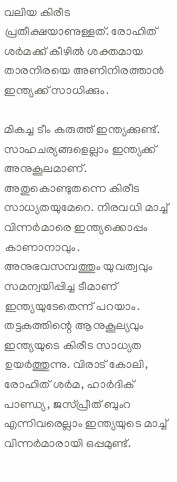വലിയ കിരീട പ്രതീക്ഷയാണുള്ളത്. രോഹിത് ശര്‍മക്ക് കീഴില്‍ ശക്തമായ താരനിരയെ അണിനിരത്താന്‍ ഇന്ത്യക്ക് സാധിക്കും.

മികച്ച ടീം കരുത്ത് ഇന്ത്യക്കുണ്ട്. സാഹചര്യങ്ങളെല്ലാം ഇന്ത്യക്ക് അനുകൂലമാണ്. അതുകൊണ്ടുതന്നെ കിരീട സാധ്യതയുമേറെ. നിരവധി മാച്ച് വിന്നര്‍മാരെ ഇന്ത്യക്കൊപ്പം കാണാനാവും. അനുഭവസമ്പത്തും യുവത്വവും സമന്വയിപ്പിച്ച ടീമാണ് ഇന്ത്യയുടേതെന്ന് പറയാം. തട്ടകത്തിന്റെ ആനുകൂല്യവും ഇന്ത്യയുടെ കിരീട സാധ്യത ഉയര്‍ത്തുന്നു. വിരാട് കോലി, രോഹിത് ശര്‍മ, ഹാര്‍ദിക് പാണ്ഡ്യ, ജസ്പ്രീത് ബുംറ എന്നിവരെല്ലാം ഇന്ത്യയുടെ മാച്ച് വിന്നര്‍മാരായി ഒപ്പമുണ്ട്.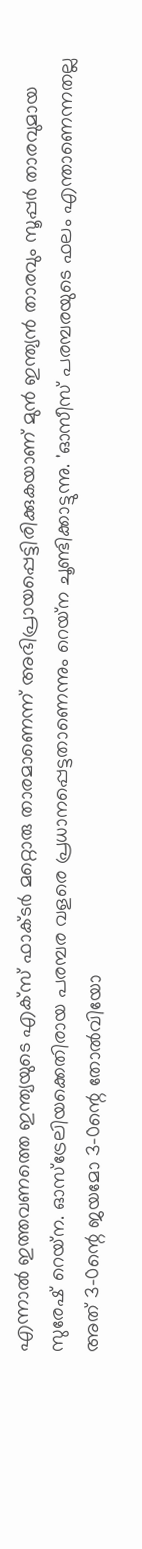എന്നാല്‍ ഇത്തവണത്തെ ഇന്ത്യയുടെ എക്‌സ് ഫാക്ടര്‍ മറ്റൊരു താരമാണെന്ന് അഭിപ്രായപ്പെട്ടിരിക്കുകയാണ് മുന്‍ ഇന്ത്യന്‍ താരവും സൂപ്പര്‍ താരവുമായ സുരേഷ് റെയ്‌ന. ഓസ്‌ട്രേലിയക്കെതിരായ പരമ്പര വളരെ പ്രധാനപ്പെട്ടതാണെന്നും റെയ്‌ന ചൂണ്ടിക്കാട്ടുന്നു. 'ഓസീസ് പരമ്പരയുടെ ഫലം എന്താണെന്നതല്ല അത് 3-0ന്റെ ജയമോ 3-0ന്റെ തോല്‍വിയോ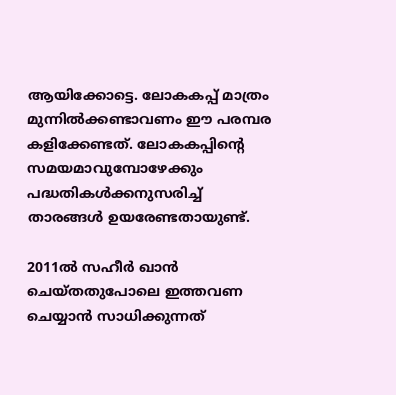ആയിക്കോട്ടെ. ലോകകപ്പ് മാത്രം മുന്നില്‍ക്കണ്ടാവണം ഈ പരമ്പര കളിക്കേണ്ടത്. ലോകകപ്പിന്റെ സമയമാവുമ്പോഴേക്കും പദ്ധതികള്‍ക്കനുസരിച്ച് താരങ്ങള്‍ ഉയരേണ്ടതായുണ്ട്.

2011ല്‍ സഹീര്‍ ഖാന്‍ ചെയ്തതുപോലെ ഇത്തവണ ചെയ്യാന്‍ സാധിക്കുന്നത്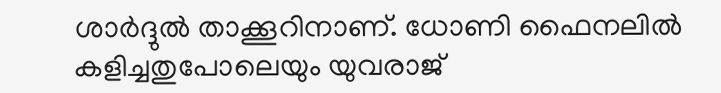ശാര്‍ദ്ദുല്‍ താക്കൂറിനാണ്. ധോണി ഫൈനലില്‍ കളിച്ചതുപോലെയും യുവരാജ്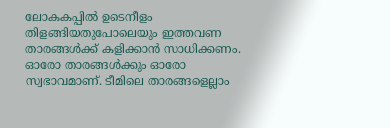ലോകകപ്പില്‍ ഉടെനീളം തിളങ്ങിയതുപോലെയും ഇത്തവണ താരങ്ങള്‍ക്ക് കളിക്കാന്‍ സാധിക്കണം. ഓരോ താരങ്ങള്‍ക്കും ഓരോ സ്വഭാവമാണ്. ടീമിലെ താരങ്ങളെല്ലാം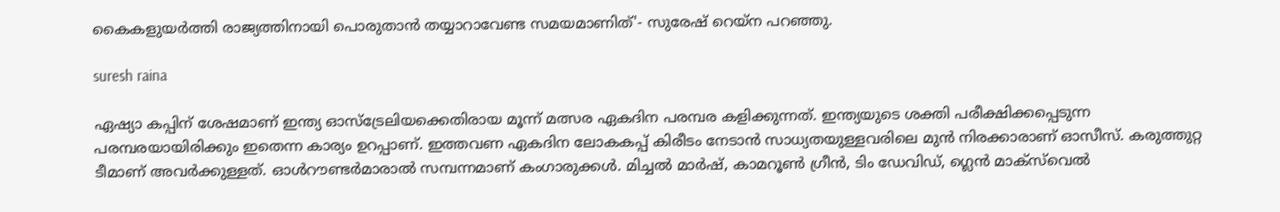കൈകളുയര്‍ത്തി രാജ്യത്തിനായി പൊരുതാന്‍ തയ്യാറാവേണ്ട സമയമാണിത്'- സുരേഷ് റെയ്‌ന പറഞ്ഞു.

suresh raina

ഏഷ്യാ കപ്പിന് ശേഷമാണ് ഇന്ത്യ ഓസ്‌ട്രേലിയക്കെതിരായ മൂന്ന് മത്സര ഏകദിന പരമ്പര കളിക്കുന്നത്. ഇന്ത്യയുടെ ശക്തി പരീക്ഷിക്കപ്പെടുന്ന പരമ്പരയായിരിക്കും ഇതെന്ന കാര്യം ഉറപ്പാണ്. ഇത്തവണ ഏകദിന ലോകകപ്പ് കിരീടം നേടാന്‍ സാധ്യതയുള്ളവരിലെ മുന്‍ നിരക്കാരാണ് ഓസീസ്. കരുത്തുറ്റ ടീമാണ് അവര്‍ക്കുള്ളത്. ഓള്‍റൗണ്ടര്‍മാരാല്‍ സമ്പന്നമാണ് കംഗാരുക്കള്‍. മിച്ചല്‍ മാര്‍ഷ്, കാമറൂണ്‍ ഗ്രീന്‍, ടിം ഡേവിഡ്, ഗ്ലെന്‍ മാക്‌സ്‌വെല്‍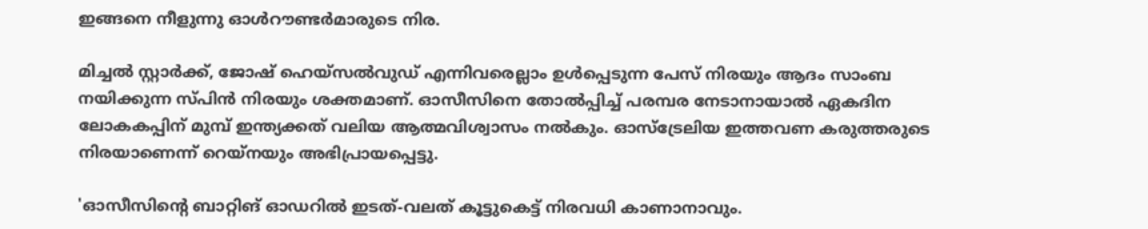ഇങ്ങനെ നീളുന്നു ഓള്‍റൗണ്ടര്‍മാരുടെ നിര.

മിച്ചല്‍ സ്റ്റാര്‍ക്ക്, ജോഷ് ഹെയ്‌സല്‍വുഡ് എന്നിവരെല്ലാം ഉള്‍പ്പെടുന്ന പേസ് നിരയും ആദം സാംബ നയിക്കുന്ന സ്പിന്‍ നിരയും ശക്തമാണ്. ഓസീസിനെ തോല്‍പ്പിച്ച് പരമ്പര നേടാനായാല്‍ ഏകദിന ലോകകപ്പിന് മുമ്പ് ഇന്ത്യക്കത് വലിയ ആത്മവിശ്വാസം നല്‍കും. ഓസ്‌ട്രേലിയ ഇത്തവണ കരുത്തരുടെ നിരയാണെന്ന് റെയ്‌നയും അഭിപ്രായപ്പെട്ടു.

'ഓസീസിന്റെ ബാറ്റിങ് ഓഡറില്‍ ഇടത്-വലത് കൂട്ടുകെട്ട് നിരവധി കാണാനാവും.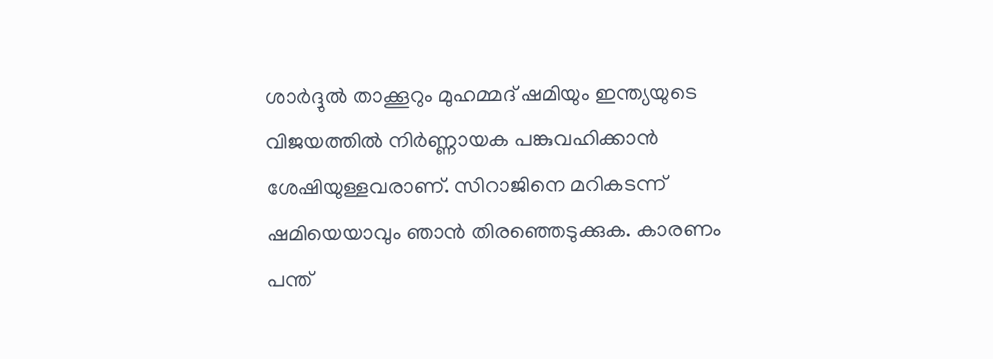ശാര്‍ദ്ദുല്‍ താക്കൂറും മുഹമ്മദ് ഷമിയും ഇന്ത്യയുടെ വിജയത്തില്‍ നിര്‍ണ്ണായക പങ്കുവഹിക്കാന്‍ ശേഷിയുള്ളവരാണ്. സിറാജിനെ മറികടന്ന് ഷമിയെയാവും ഞാന്‍ തിരഞ്ഞെടുക്കുക. കാരണം പന്ത്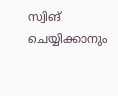സ്വിങ് ചെയ്യിക്കാനും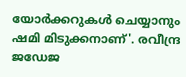യോര്‍ക്കറുകള്‍ ചെയ്യാനും ഷമി മിടുക്കനാണ്'. രവീന്ദ്ര ജഡേജ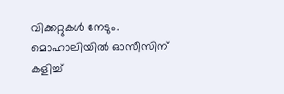വിക്കറ്റുകള്‍ നേടും. മൊഹാലിയില്‍ ഓസീസിന് കളിച്ച്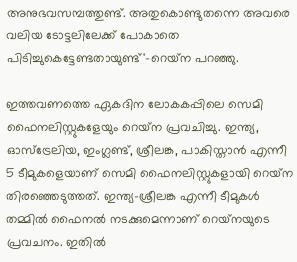അനുഭവസമ്പത്തുണ്ട്. അതുകൊണ്ടുതന്നെ അവരെ വലിയ ടോട്ടലിലേക്ക് പോകാതെ പിടിച്ചുകെട്ടേണ്ടതായുണ്ട്'-റെയ്‌ന പറഞ്ഞു.

ഇത്തവണത്തെ ഏകദിന ലോകകപ്പിലെ സെമി ഫൈനലിസ്റ്റുകളേയും റെയ്‌ന പ്രവചിച്ചു. ഇന്ത്യ, ഓസ്‌ട്രേലിയ, ഇംഗ്ലണ്ട്, ശ്രീലങ്ക, പാകിസ്താന്‍ എന്നീ 5 ടീമുകളെയാണ് സെമി ഫൈനലിസ്റ്റുകളായി റെയ്‌ന തിരഞ്ഞെടുത്തത്. ഇന്ത്യ-ശ്രീലങ്ക എന്നീ ടീമുകള്‍ തമ്മില്‍ ഫൈനല്‍ നടക്കുമെന്നാണ് റെയ്‌നയുടെ പ്രവചനം. ഇതില്‍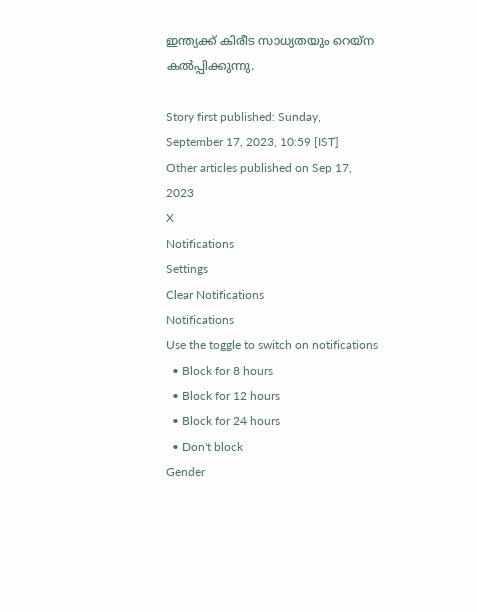ഇന്ത്യക്ക് കിരീട സാധ്യതയും റെയ്‌ന കല്‍പ്പിക്കുന്നു.

Story first published: Sunday, September 17, 2023, 10:59 [IST]
Other articles published on Sep 17, 2023
X
Notifications
Settings
Clear Notifications
Notifications
Use the toggle to switch on notifications
  • Block for 8 hours
  • Block for 12 hours
  • Block for 24 hours
  • Don't block
Gender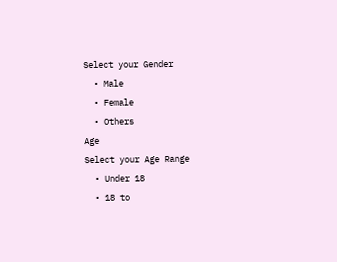Select your Gender
  • Male
  • Female
  • Others
Age
Select your Age Range
  • Under 18
  • 18 to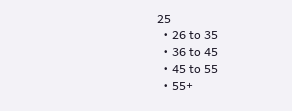25
  • 26 to 35
  • 36 to 45
  • 45 to 55
  • 55+